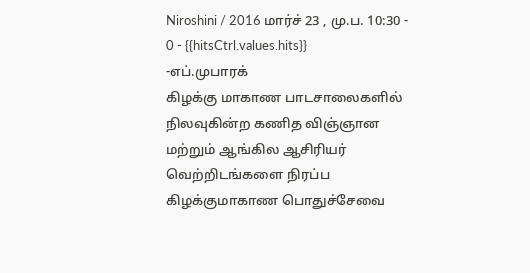Niroshini / 2016 மார்ச் 23 , மு.ப. 10:30 - 0 - {{hitsCtrl.values.hits}}
-எப்.முபாரக்
கிழக்கு மாகாண பாடசாலைகளில் நிலவுகின்ற கணித விஞ்ஞான மற்றும் ஆங்கில ஆசிரியர் வெற்றிடங்களை நிரப்ப கிழக்குமாகாண பொதுச்சேவை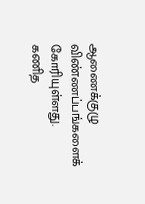ஆணைக்குழு விண்ணப்பங்களைக் கோரியுள்ளது.
கணித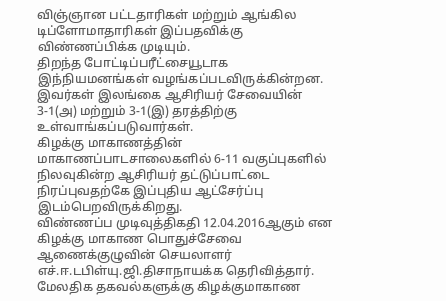விஞ்ஞான பட்டதாரிகள் மற்றும் ஆங்கில டிப்ளோமாதாரிகள் இப்பதவிக்கு விண்ணப்பிக்க முடியும்.
திறந்த போட்டிப்பரீட்சையூடாக இந்நியமனங்கள் வழங்கப்படவிருக்கின்றன. இவர்கள் இலங்கை ஆசிரியர் சேவையின் 3-1(அ) மற்றும் 3-1(இ) தரத்திற்கு உள்வாங்கப்படுவார்கள்.
கிழக்கு மாகாணத்தின் மாகாணப்பாடசாலைகளில் 6-11 வகுப்புகளில் நிலவுகின்ற ஆசிரியர் தட்டுப்பாட்டை நிரப்புவதற்கே இப்புதிய ஆட்சேர்ப்பு இடம்பெறவிருக்கிறது.
விண்ணப்ப முடிவுத்திகதி 12.04.2016ஆகும் என கிழக்கு மாகாண பொதுச்சேவை ஆணைக்குழுவின் செயலாளர் எச்.ஈ.டபிள்யு.ஜி.திசாநாயக்க தெரிவித்தார்.
மேலதிக தகவல்களுக்கு கிழக்குமாகாண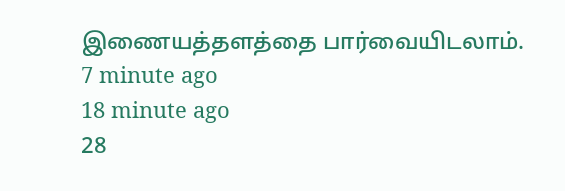இணையத்தளத்தை பார்வையிடலாம்.
7 minute ago
18 minute ago
28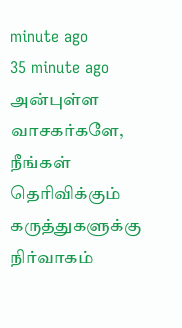minute ago
35 minute ago
அன்புள்ள வாசகர்களே,
நீங்கள் தெரிவிக்கும் கருத்துகளுக்கு நிர்வாகம்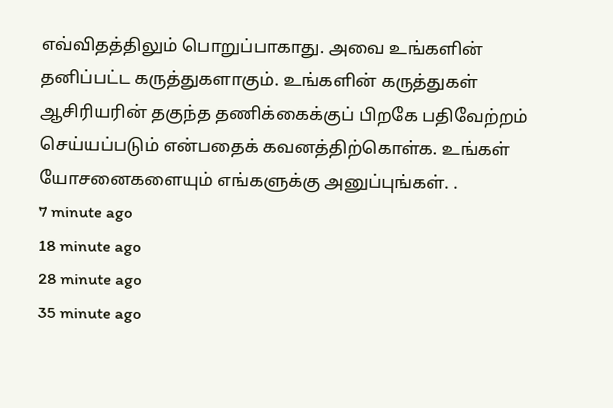எவ்விதத்திலும் பொறுப்பாகாது. அவை உங்களின் தனிப்பட்ட கருத்துகளாகும். உங்களின் கருத்துகள் ஆசிரியரின் தகுந்த தணிக்கைக்குப் பிறகே பதிவேற்றம் செய்யப்படும் என்பதைக் கவனத்திற்கொள்க. உங்கள் யோசனைகளையும் எங்களுக்கு அனுப்புங்கள். .
7 minute ago
18 minute ago
28 minute ago
35 minute ago